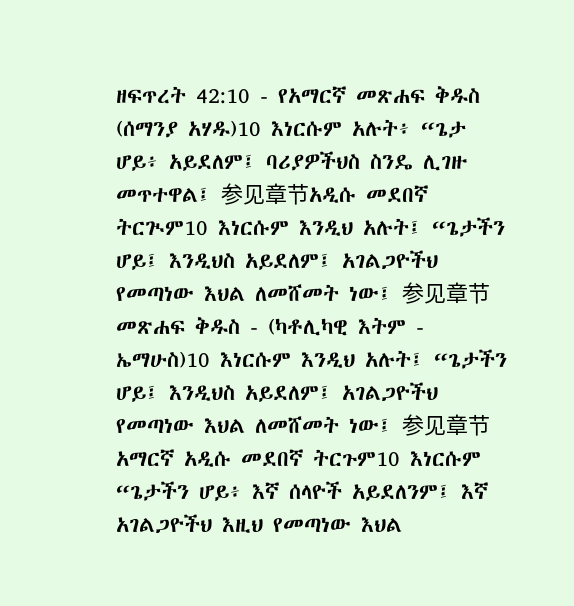ዘፍጥረት 42:10 - የአማርኛ መጽሐፍ ቅዱስ (ሰማንያ አሃዱ)10 እነርሱም አሉት፥ “ጌታ ሆይ፥ አይደለም፤ ባሪያዎችህስ ስንዴ ሊገዙ መጥተዋል፤ 参见章节አዲሱ መደበኛ ትርጒም10 እነርሱም እንዲህ አሉት፤ “ጌታችን ሆይ፤ እንዲህስ አይደለም፤ አገልጋዮችህ የመጣነው እህል ለመሸመት ነው፤ 参见章节መጽሐፍ ቅዱስ - (ካቶሊካዊ እትም - ኤማሁስ)10 እነርሱም እንዲህ አሉት፤ “ጌታችን ሆይ፤ እንዲህስ አይደለም፤ አገልጋዮችህ የመጣነው እህል ለመሸመት ነው፤ 参见章节አማርኛ አዲሱ መደበኛ ትርጉም10 እነርሱም “ጌታችን ሆይ፥ እኛ ሰላዮች አይደለንም፤ እኛ አገልጋዮችህ እዚህ የመጣነው እህል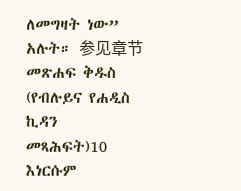ለመግዛት ነው” አሉት። 参见章节መጽሐፍ ቅዱስ (የብሉይና የሐዲስ ኪዳን መጻሕፍት)10 እነርሱም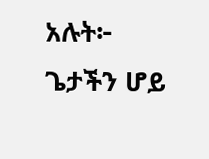አሉት፦ ጌታችን ሆይ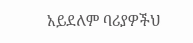አይደለም ባሪያዎችህ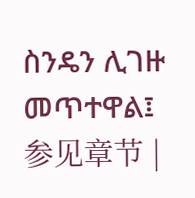ስንዴን ሊገዙ መጥተዋል፤ 参见章节 |